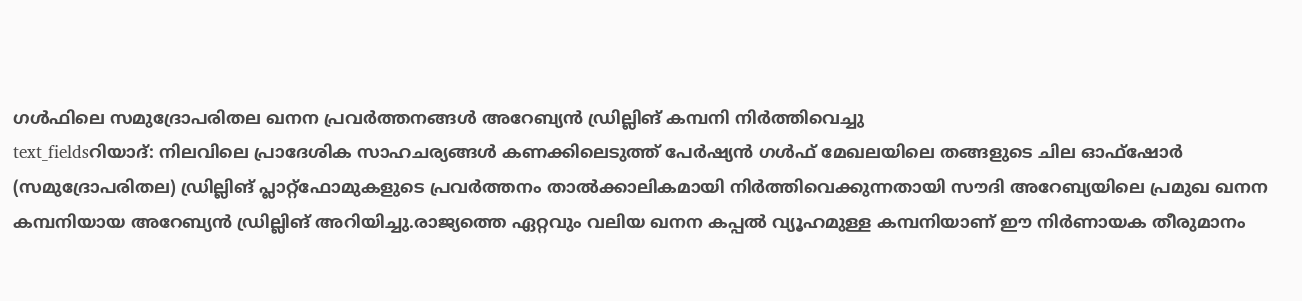ഗൾഫിലെ സമുദ്രോപരിതല ഖനന പ്രവർത്തനങ്ങൾ അറേബ്യൻ ഡ്രില്ലിങ് കമ്പനി നിർത്തിവെച്ചു
text_fieldsറിയാദ്: നിലവിലെ പ്രാദേശിക സാഹചര്യങ്ങൾ കണക്കിലെടുത്ത് പേർഷ്യൻ ഗൾഫ് മേഖലയിലെ തങ്ങളുടെ ചില ഓഫ്ഷോർ (സമുദ്രോപരിതല) ഡ്രില്ലിങ് പ്ലാറ്റ്ഫോമുകളുടെ പ്രവർത്തനം താൽക്കാലികമായി നിർത്തിവെക്കുന്നതായി സൗദി അറേബ്യയിലെ പ്രമുഖ ഖനന കമ്പനിയായ അറേബ്യൻ ഡ്രില്ലിങ് അറിയിച്ചു.രാജ്യത്തെ ഏറ്റവും വലിയ ഖനന കപ്പൽ വ്യൂഹമുള്ള കമ്പനിയാണ് ഈ നിർണായക തീരുമാനം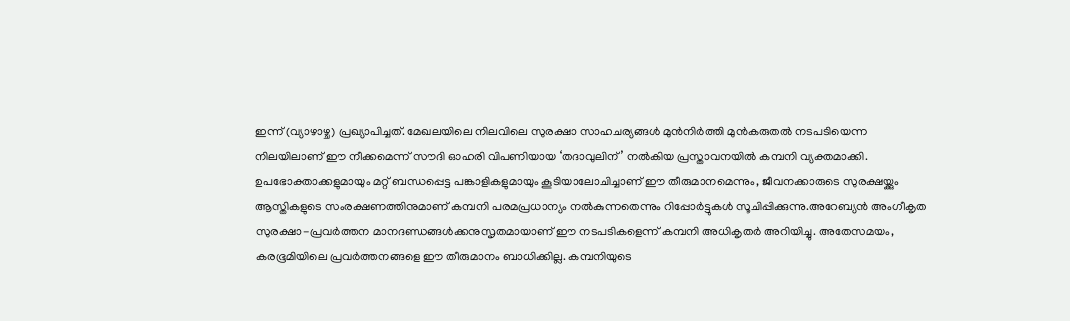ഇന്ന് (വ്യാഴാഴ്ച) പ്രഖ്യാപിച്ചത്. മേഖലയിലെ നിലവിലെ സുരക്ഷാ സാഹചര്യങ്ങൾ മുൻനിർത്തി മുൻകരുതൽ നടപടിയെന്ന നിലയിലാണ് ഈ നീക്കമെന്ന് സൗദി ഓഹരി വിപണിയായ ‘തദാവുലിന്’ നൽകിയ പ്രസ്താവനയിൽ കമ്പനി വ്യക്തമാക്കി.
ഉപഭോക്താക്കളുമായും മറ്റ് ബന്ധപ്പെട്ട പങ്കാളികളുമായും കൂടിയാലോചിച്ചാണ് ഈ തീരുമാനമെന്നും, ജീവനക്കാരുടെ സുരക്ഷയ്ക്കും ആസ്തികളുടെ സംരക്ഷണത്തിനുമാണ് കമ്പനി പരമപ്രധാന്യം നൽകുന്നതെന്നും റിപ്പോർട്ടുകൾ സൂചിപ്പിക്കുന്നു.അറേബ്യൻ അംഗീകൃത സുരക്ഷാ-പ്രവർത്തന മാനദണ്ഡങ്ങൾക്കനുസൃതമായാണ് ഈ നടപടികളെന്ന് കമ്പനി അധികൃതർ അറിയിച്ചു. അതേസമയം, കരഭൂമിയിലെ പ്രവർത്തനങ്ങളെ ഈ തീരുമാനം ബാധിക്കില്ല. കമ്പനിയുടെ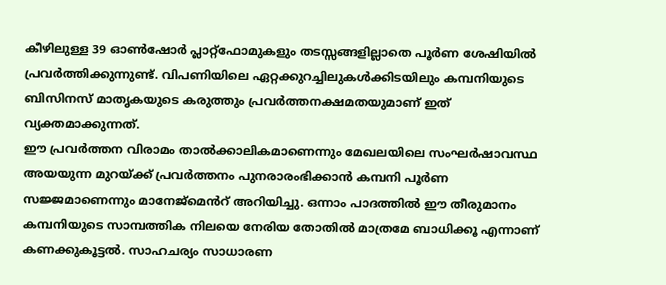കീഴിലുള്ള 39 ഓൺഷോർ പ്ലാറ്റ്ഫോമുകളും തടസ്സങ്ങളില്ലാതെ പൂർണ ശേഷിയിൽ പ്രവർത്തിക്കുന്നുണ്ട്. വിപണിയിലെ ഏറ്റക്കുറച്ചിലുകൾക്കിടയിലും കമ്പനിയുടെ ബിസിനസ് മാതൃകയുടെ കരുത്തും പ്രവർത്തനക്ഷമതയുമാണ് ഇത് വ്യക്തമാക്കുന്നത്.
ഈ പ്രവർത്തന വിരാമം താൽക്കാലികമാണെന്നും മേഖലയിലെ സംഘർഷാവസ്ഥ അയയുന്ന മുറയ്ക്ക് പ്രവർത്തനം പുനരാരംഭിക്കാൻ കമ്പനി പൂർണ സജ്ജമാണെന്നും മാനേജ്മെൻറ് അറിയിച്ചു. ഒന്നാം പാദത്തിൽ ഈ തീരുമാനം കമ്പനിയുടെ സാമ്പത്തിക നിലയെ നേരിയ തോതിൽ മാത്രമേ ബാധിക്കൂ എന്നാണ് കണക്കുകൂട്ടൽ. സാഹചര്യം സാധാരണ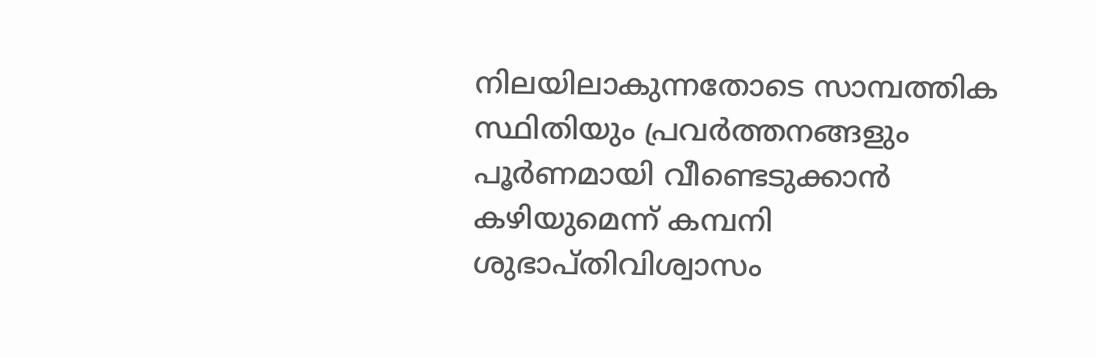നിലയിലാകുന്നതോടെ സാമ്പത്തിക സ്ഥിതിയും പ്രവർത്തനങ്ങളും പൂർണമായി വീണ്ടെടുക്കാൻ കഴിയുമെന്ന് കമ്പനി ശുഭാപ്തിവിശ്വാസം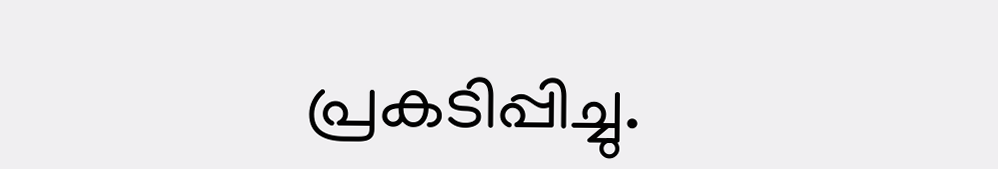പ്രകടിപ്പിച്ചു.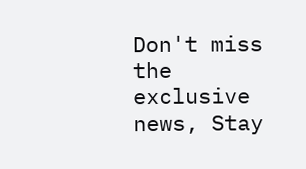Don't miss the exclusive news, Stay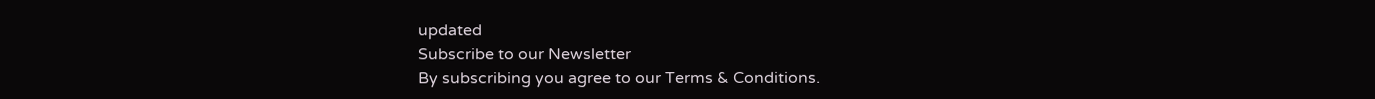updated
Subscribe to our Newsletter
By subscribing you agree to our Terms & Conditions.